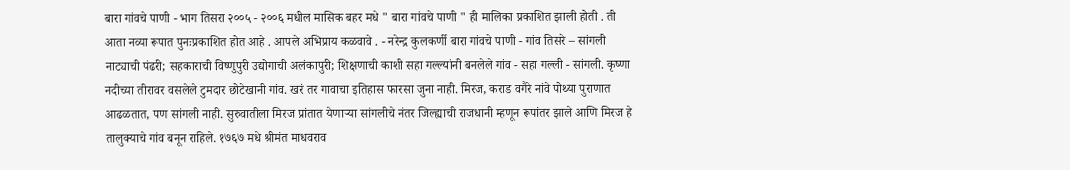बारा गांवचे पाणी - भाग तिसरा २००५ - २००६ मधील मासिक बहर मधे " बारा गांवचे पाणी " ही मालिका प्रकाशित झाली होती . ती आता नव्या रूपात पुनःप्रकाशित होत आहे . आपले अभिप्राय कळवावे . - नरेन्द्र कुलकर्णी बारा गांवचे पाणी - गांव तिसरे – सांगली नाट्याची पंढरी; सहकाराची विष्णुपुरी उद्योगाची अलंकापुरी; शिक्षणाची काशी सहा गल्ल्यांनी बनलेले गांव - सहा गल्ली - सांगली. कृष्णा नदीच्या तीरावर वसलेले टुमदार छोटेखानी गांव. खरं तर गावाचा इतिहास फारसा जुना नाही. मिरज, कराड वगैरे नांवे पोथ्या पुराणात आढळतात, पण सांगली नाही. सुरुवातीला मिरज प्रांतात येणाऱ्या सांगलीचे नंतर जिल्ह्याची राजधानी म्हणून रूपांतर झाले आणि मिरज हे तालुक्याचे गांव बनून राहिले. १७६७ मधे श्रीमंत माधवराव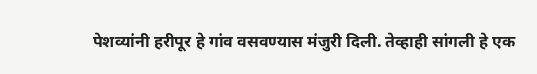पेशव्यांनी हरीपूर हे गांव वसवण्यास मंजुरी दिली. तेव्हाही सांगली हे एक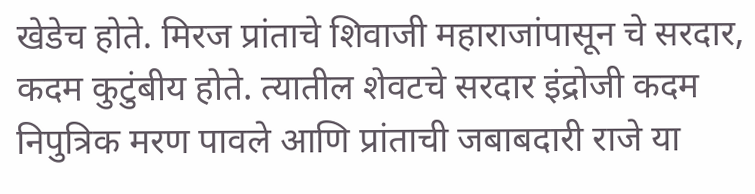खेडेच होते. मिरज प्रांताचे शिवाजी महाराजांपासून चे सरदार, कदम कुटुंबीय होते. त्यातील शेवटचे सरदार इंद्रोजी कदम निपुत्रिक मरण पावले आणि प्रांताची जबाबदारी राजे या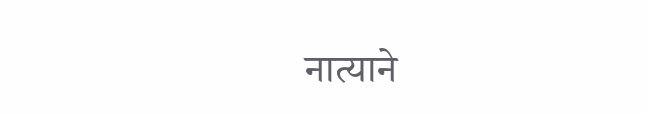नात्याने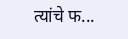त्यांचे फ...